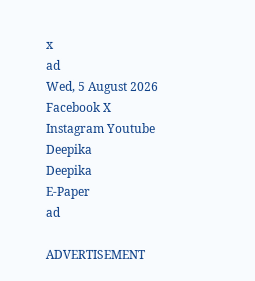x
ad
Wed, 5 August 2026
Facebook X Instagram Youtube
Deepika
Deepika
E-Paper
ad

ADVERTISEMENT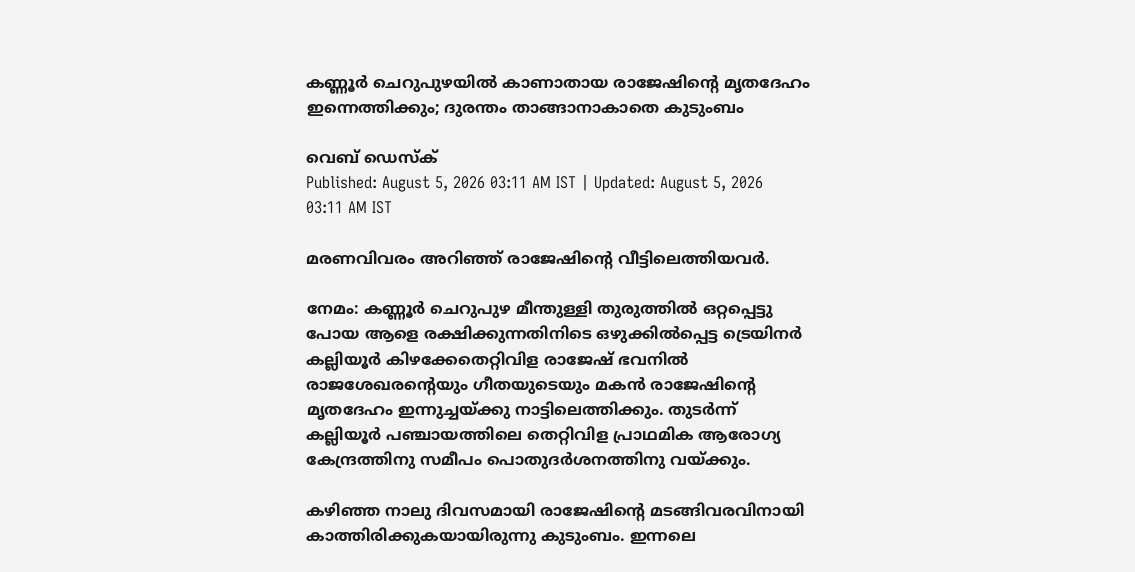കണ്ണൂർ ചെറുപുഴയിൽ കാണാതായ രാജേഷിന്‍റെ മൃതദേഹം ഇന്നെത്തിക്കും; ദുരന്തം താങ്ങാനാകാതെ കുടുംബം

വെബ് ഡെസ്ക്
Published: August 5, 2026 03:11 AM IST | Updated: August 5, 2026 03:11 AM IST

മരണവിവരം അറിഞ്ഞ് രാജേഷിന്‍റെ വീ‌ട്ടിലെത്തിയവർ.

നേമം: കണ്ണൂർ ചെറുപുഴ മീന്തുള്ളി തുരുത്തിൽ ഒറ്റപ്പെട്ടു പോയ ആളെ രക്ഷിക്കുന്നതിനിടെ ഒഴുക്കിൽപ്പെട്ട ട്രെയിനർ കല്ലിയൂർ കിഴക്കേതെറ്റിവിള രാജേഷ് ഭവനിൽ രാജശേഖരന്‍റെയും ഗീതയുടെയും മകൻ രാജേഷിന്‍റെ മൃതദേഹം ഇന്നുച്ചയ്ക്കു നാട്ടിലെത്തിക്കും. തുടർന്ന് കല്ലിയൂർ പഞ്ചായത്തിലെ തെറ്റിവിള പ്രാഥമിക ആരോഗ്യ കേന്ദ്രത്തിനു സമീപം പൊതുദർശനത്തിനു വയ്ക്കും.

കഴിഞ്ഞ നാലു ദിവസമായി രാജേഷിന്‍റെ മടങ്ങിവരവിനായി കാത്തിരിക്കുകയായിരുന്നു കുടുംബം. ഇന്നലെ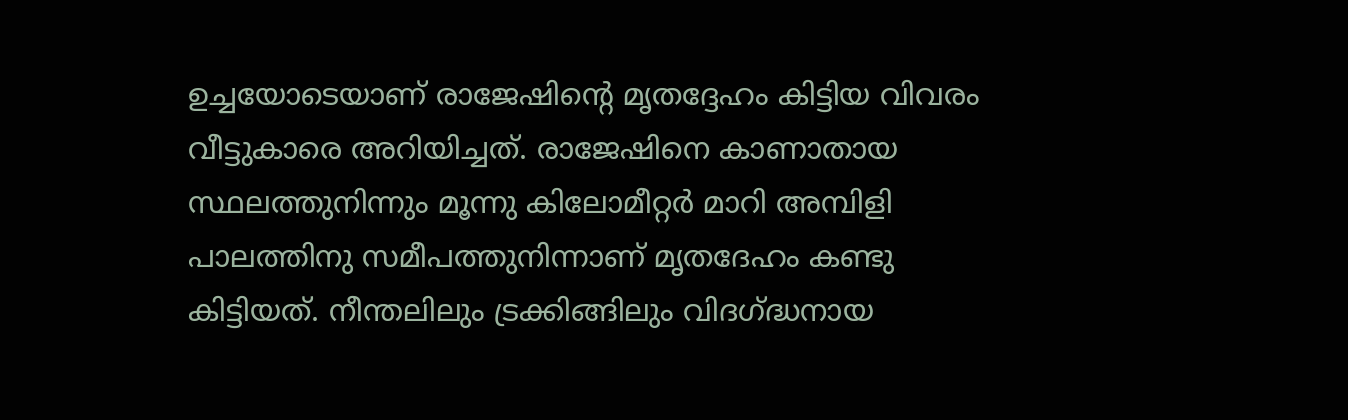ഉച്ചയോടെയാണ് രാജേഷിന്‍റെ മൃതദ്ദേഹം കിട്ടിയ വിവരം വീട്ടുകാരെ അറിയിച്ചത്. രാജേഷിനെ കാണാതായ സ്ഥലത്തുനിന്നും മൂന്നു കിലോമീറ്റർ മാറി അമ്പിളി പാലത്തിനു സമീപത്തുനിന്നാണ് മൃതദേഹം കണ്ടു കിട്ടിയത്. നീന്തലിലും ട്രക്കിങ്ങിലും വിദഗ്ദ്ധനായ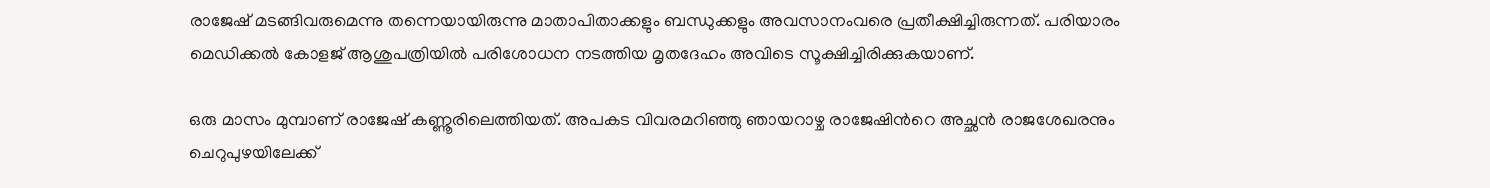രാജേഷ് മടങ്ങിവരുമെന്നു തന്നെയായിരുന്നു മാതാപിതാക്കളും ബന്ധുക്കളും അവസാനംവരെ പ്രതീക്ഷിച്ചിരുന്നത്. പരിയാരം മെഡിക്കൽ കോളജ് ആശുപത്രിയിൽ പരിശോധന നടത്തിയ മൃതദേഹം അവിടെ സൂക്ഷിച്ചിരിക്കുകയാണ്.

ഒരു മാസം മുമ്പാണ് രാജേഷ് കണ്ണൂരിലെത്തിയത്. അപകട വിവരമറിഞ്ഞു ഞായറാഴ്ച രാജേഷിന്‍റെ അച്ഛൻ രാജശേഖരനും ചെറുപുഴയിലേക്ക്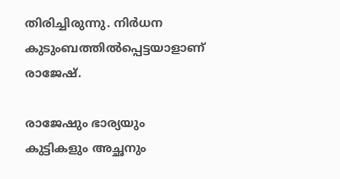തിരിച്ചിരുന്നു. നിർധന കുടുംബത്തിൽപ്പെട്ടയാളാണ് രാജേഷ്.

രാജേഷും ഭാര്യയും കുട്ടികളും അച്ഛനും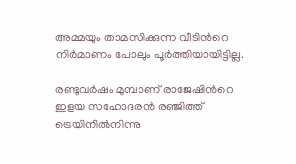അമ്മയും താമസിക്കുന്ന വീടിന്‍റെ നിർമാണം പോലും പൂർത്തിയായിട്ടില്ല.

രണ്ടുവർഷം മുമ്പാണ് രാജേഷിന്‍റെ ഇളയ സഹോദരൻ രഞ്ജിത്ത് ട്രെയിനിൽനിന്നു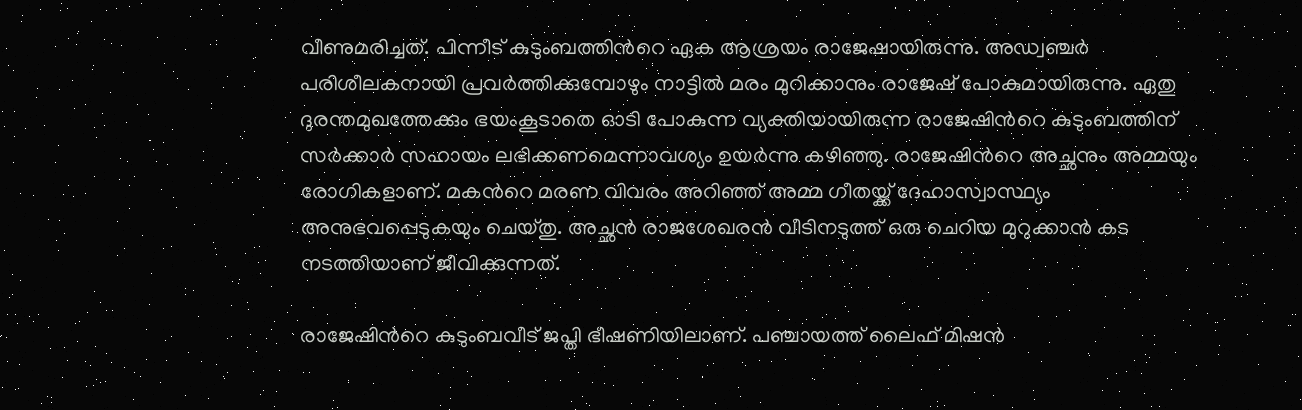വീണുമരിച്ചത്. പിന്നീട് കുടുംബത്തിന്‍റെ ഏക ആശ്രയം രാജേഷായിരുന്നു. അഡ്വഞ്ചർ പരിശീലകനായി പ്രവർത്തിക്കുമ്പോഴും നാട്ടിൽ മരം മുറിക്കാനും രാജേഷ് പോകുമായിരുന്നു. ഏതു ദുരന്തമുഖത്തേക്കും ഭയംകൂടാതെ ഓടി പോകുന്ന വ്യക്തിയായിരുന്ന രാജേഷിന്‍റെ കുടുംബത്തിന് സർക്കാർ സഹായം ലഭിക്കണമെന്നാവശ്യം ഉയർന്നു കഴിഞ്ഞു. രാജേഷിന്‍റെ അച്ഛനും അമ്മയും രോഗികളാണ്. മകന്‍റെ മരണ വിവരം അറിഞ്ഞ് അമ്മ ഗീതയ്ക്ക് ദേഹാസ്വാസ്ഥ്യം അനുഭവപ്പെടുകയും ചെയ്തു. അച്ഛൻ രാജശേഖരൻ വീടിനടുത്ത് ഒരു ചെറിയ മുറുക്കാൻ കട നടത്തിയാണ് ജീവിക്കുന്നത്.

രാജേഷിന്‍റെ കുടുംബവീട് ജപ്തി ഭീഷണിയിലാണ്. പഞ്ചായത്ത് ലൈഫ് മിഷൻ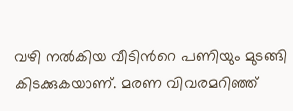വഴി നൽകിയ വീടിന്‍റെ പണിയും മുടങ്ങി കിടക്കുകയാണ്. മരണ വിവരമറിഞ്ഞ്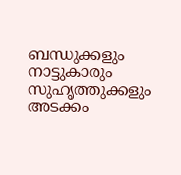ബന്ധുക്കളും നാട്ടുകാരും സുഹൃത്തുക്കളും അടക്കം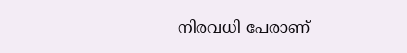നിരവധി പേരാണ്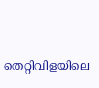തെറ്റിവിളയിലെ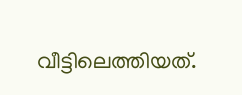വീട്ടിലെത്തിയത്.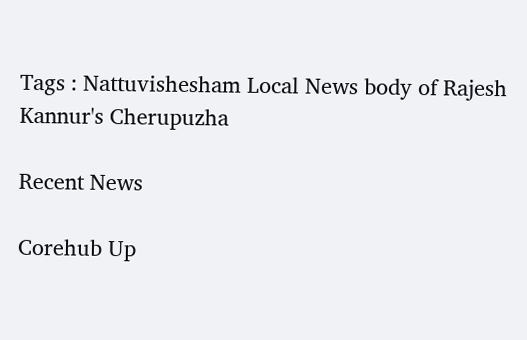Tags : Nattuvishesham Local News body of Rajesh Kannur's Cherupuzha

Recent News

Corehub Up